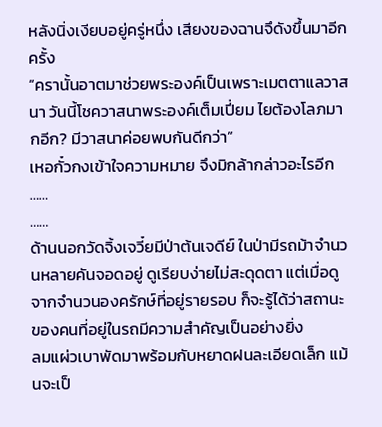หลังนิ่งเงียบอยู่ครู่หนึ่ง เสียงของฉานจึดังขึ้นมาอีกครั้ง
“ครานั้นอาตมาช่วยพระองค์เป็นเพราะเมตตาแลวาสนา วันนี้โชควาสนาพระองค์เต็มเปี่ยม ไยต้องโลภมากอีก? มีวาสนาค่อยพบกันดีกว่า”
เหอกั๋วกงเข้าใจความหมาย จึงมิกล้ากล่าวอะไรอีก
……
……
ด้านนอกวัดจิ้งเจวี๋ยมีป่าต้นเจดีย์ ในป่ามีรถม้าจำนวนหลายคันจอดอยู่ ดูเรียบง่ายไม่สะดุดตา แต่เมื่อดูจากจำนวนองครักษ์ที่อยู่รายรอบ ก็จะรู้ได้ว่าสถานะของคนที่อยู่ในรถมีความสำคัญเป็นอย่างยิ่ง
ลมแผ่วเบาพัดมาพร้อมกับหยาดฝนละเอียดเล็ก แม้นจะเป็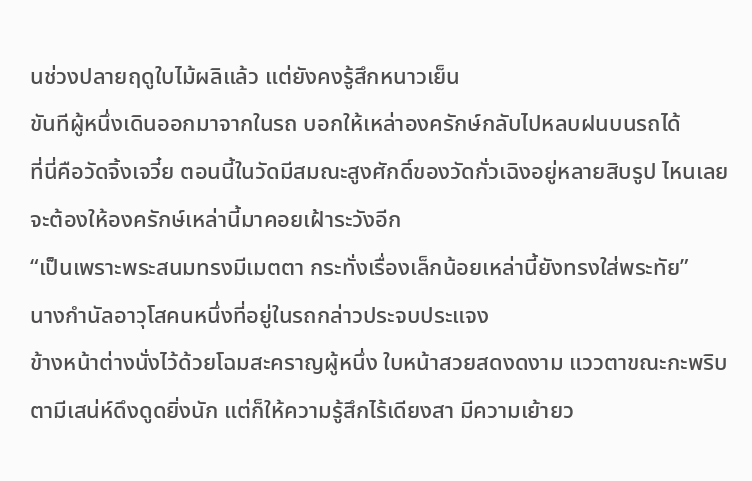นช่วงปลายฤดูใบไม้ผลิแล้ว แต่ยังคงรู้สึกหนาวเย็น
ขันทีผู้หนึ่งเดินออกมาจากในรถ บอกให้เหล่าองครักษ์กลับไปหลบฝนบนรถได้
ที่นี่คือวัดจิ้งเจวี๋ย ตอนนี้ในวัดมีสมณะสูงศักดิ์ของวัดกั่วเฉิงอยู่หลายสิบรูป ไหนเลยจะต้องให้องครักษ์เหล่านี้มาคอยเฝ้าระวังอีก
“เป็นเพราะพระสนมทรงมีเมตตา กระทั่งเรื่องเล็กน้อยเหล่านี้ยังทรงใส่พระทัย”
นางกำนัลอาวุโสคนหนึ่งที่อยู่ในรถกล่าวประจบประแจง
ข้างหน้าต่างนั่งไว้ด้วยโฉมสะคราญผู้หนึ่ง ใบหน้าสวยสดงดงาม แววตาขณะกะพริบตามีเสน่ห์ดึงดูดยิ่งนัก แต่ก็ให้ความรู้สึกไร้เดียงสา มีความเย้ายว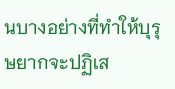นบางอย่างที่ทำให้บุรุษยากจะปฏิเส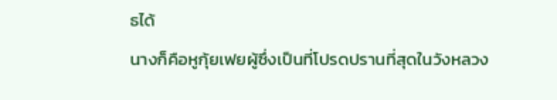ธได้
นางก็คือหูกุ้ยเฟยผู้ซึ่งเป็นที่โปรดปรานที่สุดในวังหลวง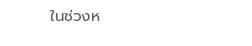ในช่วงห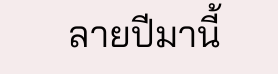ลายปีมานี้